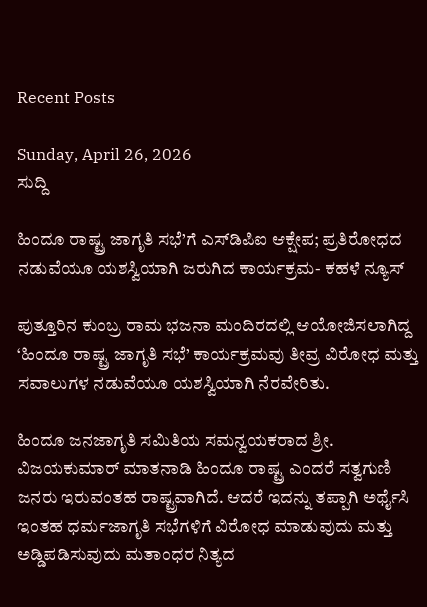Recent Posts

Sunday, April 26, 2026
ಸುದ್ದಿ

ಹಿಂದೂ ರಾಷ್ಟ್ರ ಜಾಗೃತಿ ಸಭೆ’ಗೆ ಎಸ್‌ಡಿಪಿಐ ಆಕ್ಷೇಪ; ಪ್ರತಿರೋಧದ ನಡುವೆಯೂ ಯಶಸ್ವಿಯಾಗಿ ಜರುಗಿದ ಕಾರ್ಯಕ್ರಮ- ಕಹಳೆ ನ್ಯೂಸ್

ಪುತ್ತೂರಿನ ಕುಂಬ್ರ ರಾಮ ಭಜನಾ ಮಂದಿರದಲ್ಲಿ ಆಯೋಜಿಸಲಾಗಿದ್ದ ‘ಹಿಂದೂ ರಾಷ್ಟ್ರ ಜಾಗೃತಿ ಸಭೆ’ ಕಾರ್ಯಕ್ರಮವು ತೀವ್ರ ವಿರೋಧ ಮತ್ತು ಸವಾಲುಗಳ ನಡುವೆಯೂ ಯಶಸ್ವಿಯಾಗಿ ನೆರವೇರಿತು.

ಹಿಂದೂ ಜನಜಾಗೃತಿ ಸಮಿತಿಯ ಸಮನ್ವಯಕರಾದ ಶ್ರೀ. ವಿಜಯಕುಮಾರ್ ಮಾತನಾಡಿ ಹಿಂದೂ ರಾಷ್ಟ್ರ ಎಂದರೆ ಸತ್ವಗುಣಿ ಜನರು ಇರುವಂತಹ ರಾಷ್ಟ್ರವಾಗಿದೆ. ಆದರೆ ಇದನ್ನು ತಪ್ಪಾಗಿ ಅರ್ಥೈಸಿ ಇಂತಹ ಧರ್ಮಜಾಗೃತಿ ಸಭೆಗಳಿಗೆ ವಿರೋಧ ಮಾಡುವುದು ಮತ್ತು ಅಡ್ಡಿಪಡಿಸುವುದು ಮತಾಂಧರ ನಿತ್ಯದ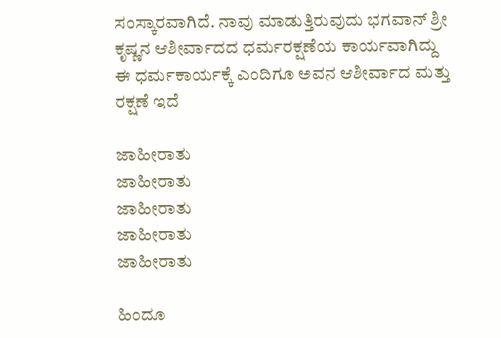ಸಂಸ್ಕಾರವಾಗಿದೆ. ನಾವು ಮಾಡುತ್ತಿರುವುದು ಭಗವಾನ್ ಶ್ರೀ ಕೃಷ್ಣನ ಆಶೀರ್ವಾದದ ಧರ್ಮರಕ್ಷಣೆಯ ಕಾರ್ಯವಾಗಿದ್ದು ಈ ಧರ್ಮಕಾರ್ಯಕ್ಕೆ ಎಂದಿಗೂ ಅವನ ಆಶೀರ್ವಾದ ಮತ್ತು ರಕ್ಷಣೆ ಇದೆ

ಜಾಹೀರಾತು
ಜಾಹೀರಾತು
ಜಾಹೀರಾತು
ಜಾಹೀರಾತು
ಜಾಹೀರಾತು

ಹಿಂದೂ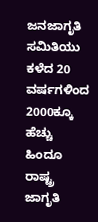ಜನಜಾಗೃತಿ ಸಮಿತಿಯು ಕಳೆದ 20 ವರ್ಷಗಳಿಂದ 2000ಕ್ಕೂ ಹೆಚ್ಚು ಹಿಂದೂ ರಾಷ್ಟ್ರ ಜಾಗೃತಿ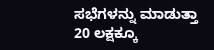ಸಭೆಗಳನ್ನು ಮಾಡುತ್ತಾ 20 ಲಕ್ಷಕ್ಕೂ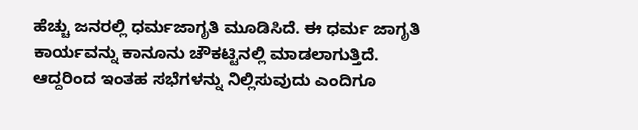ಹೆಚ್ಚು ಜನರಲ್ಲಿ ಧರ್ಮಜಾಗೃತಿ ಮೂಡಿಸಿದೆ. ಈ ಧರ್ಮ ಜಾಗೃತಿ ಕಾರ್ಯವನ್ನು ಕಾನೂನು ಚೌಕಟ್ಟಿನಲ್ಲಿ ಮಾಡಲಾಗುತ್ತಿದೆ. ಆದ್ದರಿಂದ ಇಂತಹ ಸಭೆಗಳನ್ನು ನಿಲ್ಲಿಸುವುದು ಎಂದಿಗೂ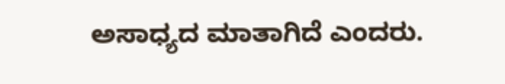ಅಸಾಧ್ಯದ ಮಾತಾಗಿದೆ ಎಂದರು.